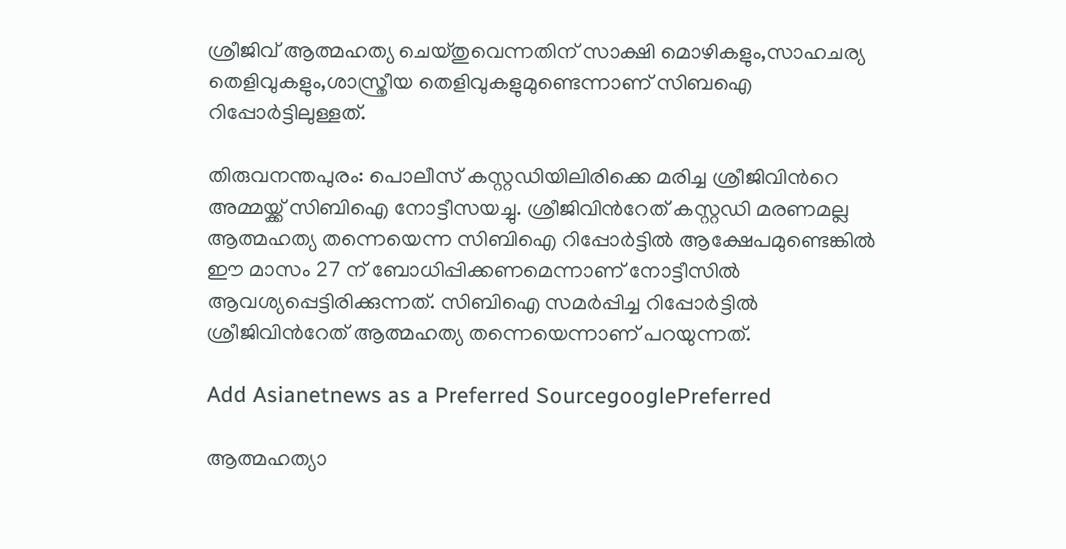ശ്രീജിവ് ആത്മഹത്യ ചെയ്തുവെന്നതിന് സാക്ഷി മൊഴികളും,സാഹചര്യ തെളിവുകളും,ശാസ്ത്രീയ തെളിവുകളുമുണ്ടെന്നാണ് സിബഐ റിപ്പോര്‍ട്ടിലുള്ളത്.

തിരുവനന്തപുരം: പൊലീസ് കസ്റ്റഡിയിലിരിക്കെ മരിച്ച ശ്രീജിവിന്‍റെ അമ്മയ്ക്ക് സിബിഐ നോട്ടീസയച്ചു. ശ്രീജിവിന്‍റേത് കസ്റ്റഡി മരണമല്ല ആത്മഹത്യ തന്നെയെന്ന സിബിഐ റിപ്പോർട്ടില്‍ ആക്ഷേപമുണ്ടെങ്കില്‍ ഈ മാസം 27 ന് ബോധിപ്പിക്കണമെന്നാണ് നോട്ടീസില്‍ ആവശ്യപ്പെട്ടിരിക്കുന്നത്. സിബിഐ സമര്‍പ്പിച്ച റിപ്പോര്‍ട്ടില്‍ ശ്രീജിവിന്‍റേത് ആത്മഹത്യ തന്നെയെന്നാണ് പറയുന്നത്.

Add Asianetnews as a Preferred SourcegooglePreferred

ആത്മഹത്യാ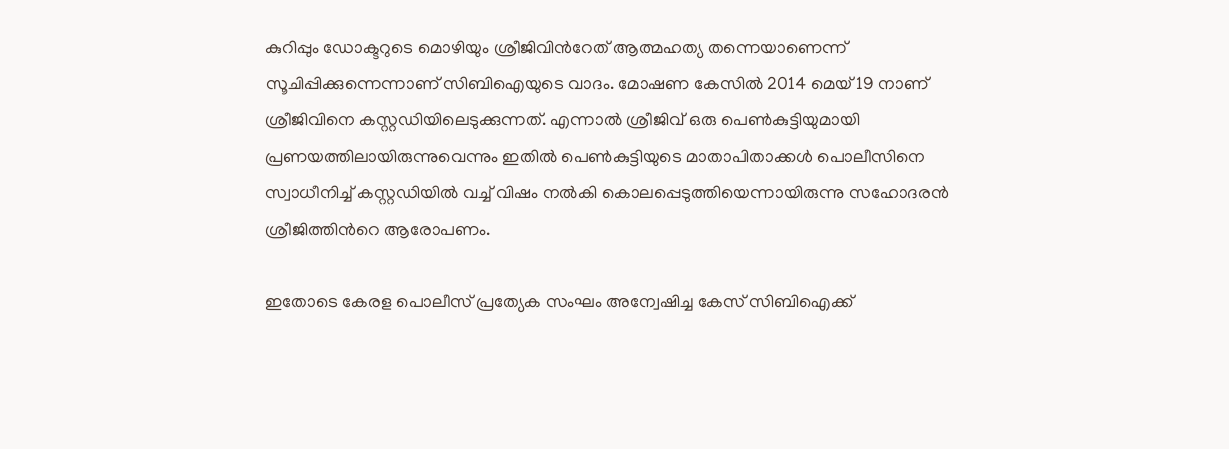കുറിപ്പും ഡോക്ടറുടെ മൊഴിയും ശ്രീജിവിന്‍റേത് ആത്മഹത്യ തന്നെയാണെന്ന് സൂചിപ്പിക്കുന്നെന്നാണ് സിബിഐയുടെ വാദം. മോഷണ കേസിൽ 2014 മെയ് 19 നാണ് ശ്രീജിവിനെ കസ്റ്റഡിയിലെടുക്കുന്നത്. എന്നാല്‍ ശ്രീജിവ് ഒരു പെണ്‍കുട്ടിയുമായി പ്രണയത്തിലായിരുന്നുവെന്നും ഇതിൽ പെണ്‍കുട്ടിയുടെ മാതാപിതാക്കൾ പൊലീസിനെ സ്വാധീനിച്ച് കസ്റ്റഡിയിൽ വച്ച് വിഷം നൽകി കൊലപ്പെടുത്തിയെന്നായിരുന്നു സഹോദരൻ ശ്രീജിത്തിന്‍റെ ആരോപണം.

ഇതോടെ കേരള പൊലീസ് പ്രത്യേക സംഘം അന്വേഷിച്ച കേസ് സിബിഐക്ക്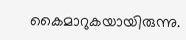കൈമാറുകയായിരുന്നു.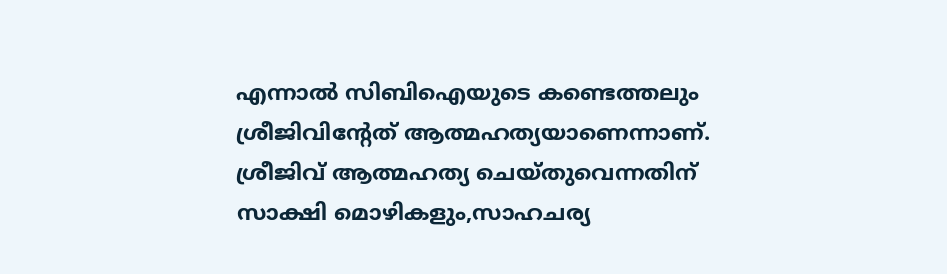എന്നാല്‍ സിബിഐയുടെ കണ്ടെത്തലും ശ്രീജിവിന്‍റേത് ആത്മഹത്യയാണെന്നാണ്. ശ്രീജിവ് ആത്മഹത്യ ചെയ്തുവെന്നതിന് സാക്ഷി മൊഴികളും,സാഹചര്യ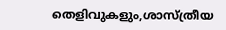തെളിവുകളും,ശാസ്ത്രീയ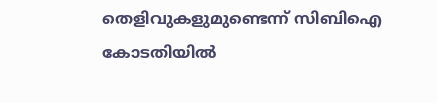തെളിവുകളുമുണ്ടെന്ന് സിബിഐ കോടതിയിൽ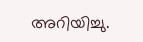അറിയിച്ചു.